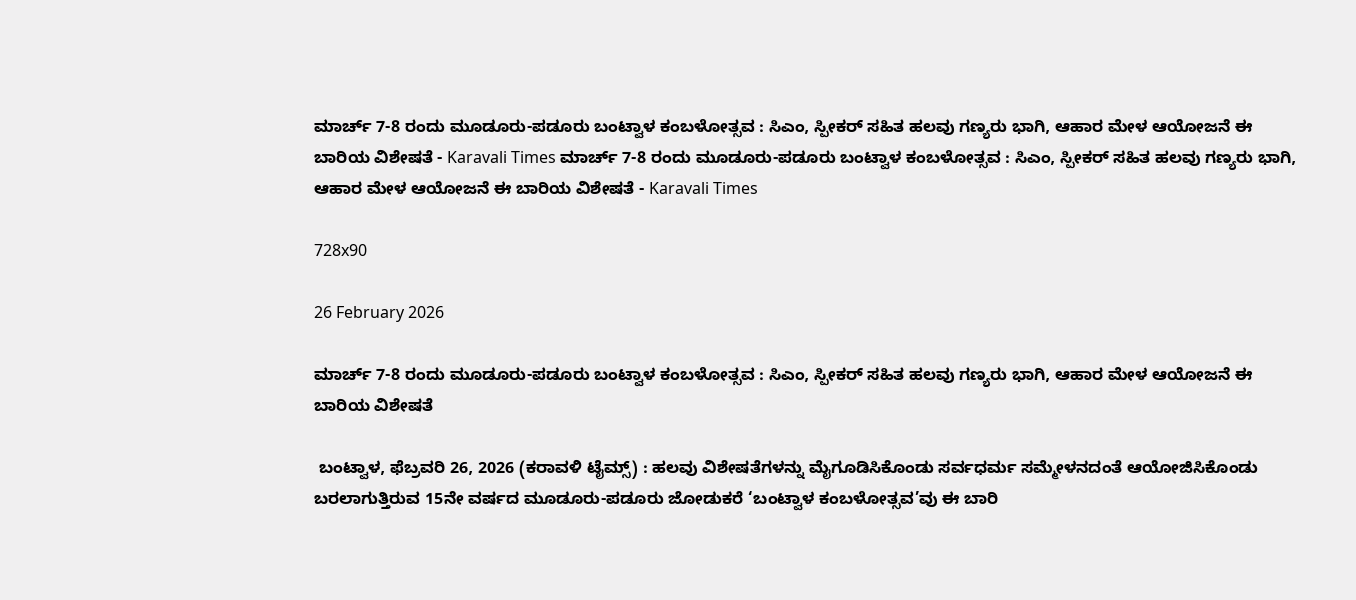ಮಾರ್ಚ್ 7-8 ರಂದು ಮೂಡೂರು-ಪಡೂರು ಬಂಟ್ವಾಳ ಕಂಬಳೋತ್ಸವ : ಸಿಎಂ, ಸ್ಪೀಕರ್ ಸಹಿತ ಹಲವು ಗಣ್ಯರು ಭಾಗಿ, ಆಹಾರ ಮೇಳ ಆಯೋಜನೆ ಈ ಬಾರಿಯ ವಿಶೇಷತೆ - Karavali Times ಮಾರ್ಚ್ 7-8 ರಂದು ಮೂಡೂರು-ಪಡೂರು ಬಂಟ್ವಾಳ ಕಂಬಳೋತ್ಸವ : ಸಿಎಂ, ಸ್ಪೀಕರ್ ಸಹಿತ ಹಲವು ಗಣ್ಯರು ಭಾಗಿ, ಆಹಾರ ಮೇಳ ಆಯೋಜನೆ ಈ ಬಾರಿಯ ವಿಶೇಷತೆ - Karavali Times

728x90

26 February 2026

ಮಾರ್ಚ್ 7-8 ರಂದು ಮೂಡೂರು-ಪಡೂರು ಬಂಟ್ವಾಳ ಕಂಬಳೋತ್ಸವ : ಸಿಎಂ, ಸ್ಪೀಕರ್ ಸಹಿತ ಹಲವು ಗಣ್ಯರು ಭಾಗಿ, ಆಹಾರ ಮೇಳ ಆಯೋಜನೆ ಈ ಬಾರಿಯ ವಿಶೇಷತೆ

 ಬಂಟ್ವಾಳ, ಫೆಬ್ರವರಿ 26, 2026 (ಕರಾವಳಿ ಟೈಮ್ಸ್) : ಹಲವು ವಿಶೇಷತೆಗಳನ್ನು ಮೈಗೂಡಿಸಿಕೊಂಡು ಸರ್ವಧರ್ಮ ಸಮ್ಮೇಳನದಂತೆ ಆಯೋಜಿಸಿಕೊಂಡು ಬರಲಾಗುತ್ತಿರುವ 15ನೇ ವರ್ಷದ ಮೂಡೂರು-ಪಡೂರು ಜೋಡುಕರೆ ‘ಬಂಟ್ವಾಳ ಕಂಬಳೋತ್ಸವ’ವು ಈ ಬಾರಿ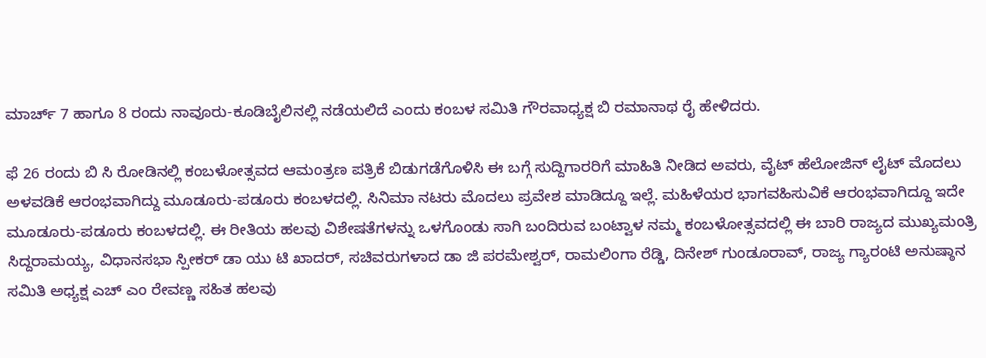ಮಾರ್ಚ್ 7 ಹಾಗೂ 8 ರಂದು ನಾವೂರು-ಕೂಡಿಬೈಲಿನಲ್ಲಿ ನಡೆಯಲಿದೆ ಎಂದು ಕಂಬಳ ಸಮಿತಿ ಗೌರವಾಧ್ಯಕ್ಷ ಬಿ ರಮಾನಾಥ ರೈ ಹೇಳಿದರು.

ಫೆ 26 ರಂದು ಬಿ ಸಿ ರೋಡಿನಲ್ಲಿ ಕಂಬಳೋತ್ಸವದ ಆಮಂತ್ರಣ ಪತ್ರಿಕೆ ಬಿಡುಗಡೆಗೊಳಿಸಿ ಈ ಬಗ್ಗೆ ಸುದ್ದಿಗಾರರಿಗೆ ಮಾಹಿತಿ ನೀಡಿದ ಅವರು, ವೈಟ್ ಹೆಲೋಜಿನ್ ಲೈಟ್ ಮೊದಲು ಅಳವಡಿಕೆ ಆರಂಭವಾಗಿದ್ದು ಮೂಡೂರು-ಪಡೂರು ಕಂಬಳದಲ್ಲಿ. ಸಿನಿಮಾ ನಟರು ಮೊದಲು ಪ್ರವೇಶ ಮಾಡಿದ್ದೂ ಇಲ್ಲೆ. ಮಹಿಳೆಯರ ಭಾಗವಹಿಸುವಿಕೆ ಆರಂಭವಾಗಿದ್ದೂ ಇದೇ ಮೂಡೂರು-ಪಡೂರು ಕಂಬಳದಲ್ಲಿ. ಈ ರೀತಿಯ ಹಲವು ವಿಶೇಷತೆಗಳನ್ನು ಒಳಗೊಂಡು ಸಾಗಿ ಬಂದಿರುವ ಬಂಟ್ವಾಳ ನಮ್ಮ ಕಂಬಳೋತ್ಸವದಲ್ಲಿ ಈ ಬಾರಿ ರಾಜ್ಯದ ಮುಖ್ಯಮಂತ್ರಿ ಸಿದ್ದರಾಮಯ್ಯ, ವಿಧಾನಸಭಾ ಸ್ಪೀಕರ್ ಡಾ ಯು ಟಿ ಖಾದರ್, ಸಚಿವರುಗಳಾದ ಡಾ ಜಿ ಪರಮೇಶ್ವರ್, ರಾಮಲಿಂಗಾ ರೆಡ್ಡಿ, ದಿನೇಶ್ ಗುಂಡೂರಾವ್, ರಾಜ್ಯ ಗ್ಯಾರಂಟಿ ಅನುಷ್ಠಾನ ಸಮಿತಿ ಅಧ್ಯಕ್ಷ ಎಚ್ ಎಂ ರೇವಣ್ಣ ಸಹಿತ ಹಲವು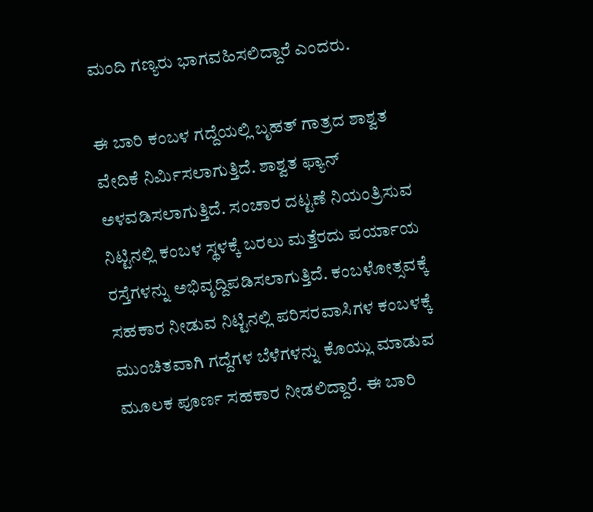ಮಂದಿ ಗಣ್ಯರು ಭಾಗವಹಿಸಲಿದ್ದಾರೆ ಎಂದರು.

ಈ ಬಾರಿ ಕಂಬಳ ಗದ್ದೆಯಲ್ಲಿ ಬೃಹತ್ ಗಾತ್ರದ ಶಾಶ್ವತ ವೇದಿಕೆ ನಿರ್ಮಿಸಲಾಗುತ್ತಿದೆ. ಶಾಶ್ವತ ಫ್ಯಾನ್ ಅಳವಡಿಸಲಾಗುತ್ತಿದೆ. ಸಂಚಾರ ದಟ್ಟಣೆ ನಿಯಂತ್ರಿಸುವ ನಿಟ್ಟಿನಲ್ಲಿ ಕಂಬಳ ಸ್ಥಳಕ್ಕೆ ಬರಲು ಮತ್ತೆರದು ಪರ್ಯಾಯ ರಸ್ತೆಗಳನ್ನು ಅಭಿವೃದ್ದಿಪಡಿಸಲಾಗುತ್ತಿದೆ. ಕಂಬಳೋತ್ಸವಕ್ಕೆ ಸಹಕಾರ ನೀಡುವ ನಿಟ್ಟಿನಲ್ಲಿ ಪರಿಸರವಾಸಿಗಳ ಕಂಬಳಕ್ಕೆ ಮುಂಚಿತವಾಗಿ ಗದ್ದೆಗಳ ಬೆಳೆಗಳನ್ನು ಕೊಯ್ಲು ಮಾಡುವ ಮೂಲಕ ಪೂರ್ಣ ಸಹಕಾರ ನೀಡಲಿದ್ದಾರೆ. ಈ ಬಾರಿ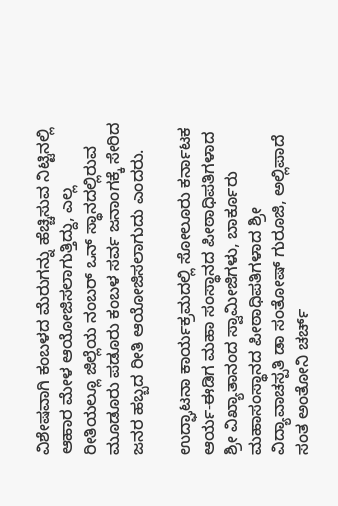ವಿಶೇಷವಾಗಿ ಕಂಬಳದ ಮೆರುಗನ್ನು ಹೆಚ್ಚಿಸುವ ನಿಟ್ಟಿನಲ್ಲಿ ಆಹಾರ ಮೇಳ ಆಯೋಜಿಸಲಾಗುತ್ತಿದ್ದು, ಎಲ್ಲ ರೀತಿಯಲ್ಲೂ ಜಿಲ್ಲೆಯ ನಂಬರ್ ಒನ್ ಸ್ಥಾನದಲ್ಲಿರುವ ಮೂಡೂರು ಪಡೂರು ಕಂಬಳ ಸರ್ವ ಜನಾಂಗಕ್ಕೆ ಸೇರಿದ ಜನರ ಹಬ್ಬದ ರೀತಿ ಆಯೋಜಿಸಲಾಗುದು ಎಂದರು.

ಉದ್ಘಾಟನಾ ಕಾರ್ಯಕ್ರಮದಲ್ಲಿ ಸೋಲೂರು ಕರ್ನಾಟಕ ಆರ್ಯ-ಈಡಿಗ ಮಹಾ ಸಂಸ್ಥಾನದ ಪೀಠಾಧಿಪತಿಗಳಾದ ಶ್ರೀ ವಿಖ್ಯಾತಾನಂದ ಸ್ವಾಮೀಜಿಗಳು, ಬಾರ್ಕೂರು ಮಹಾಸಂಸ್ಥಾನದ ಪೀಠಾಧಿಪತಿಗಳಾದ ಶ್ರೀ ವಿದ್ಯಾವಾಚಸ್ಪತಿ ಡಾ ಸಂತೋಷ್ ಗುರೂಜಿ, ಅಲ್ಲಿಪಾದೆ ಸಂತ ಅಂತೋನಿ ಚರ್ಚ್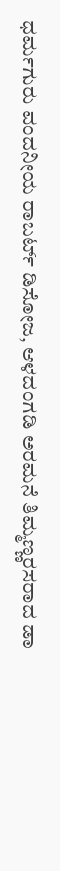ಧರ್ಮಗುರು ವಂದನೀಯ ರಾಬರ್ಟ್ ಡಿಸೋಜ, ಆಳದಂಗಡಿ ಅರಮನೆ ತಿಮ್ಮಣ್ಣರಸರಾದ ಡಾ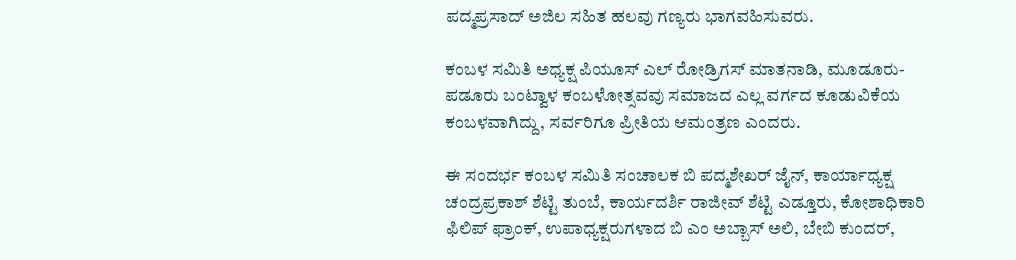ಪದ್ಮಪ್ರಸಾದ್ ಅಜಿಲ ಸಹಿತ ಹಲವು ಗಣ್ಯರು ಭಾಗವಹಿಸುವರು.

ಕಂಬಳ ಸಮಿತಿ ಅಧ್ಯಕ್ಷ ಪಿಯೂಸ್ ಎಲ್ ರೋಡ್ರಿಗಸ್ ಮಾತನಾಡಿ, ಮೂಡೂರು-ಪಡೂರು ಬಂಟ್ವಾಳ ಕಂಬಳೋತ್ಸವವು ಸಮಾಜದ ಎಲ್ಲ ವರ್ಗದ ಕೂಡುವಿಕೆಯ ಕಂಬಳವಾಗಿದ್ದು, ಸರ್ವರಿಗೂ ಪ್ರೀತಿಯ ಆಮಂತ್ರಣ ಎಂದರು.

ಈ ಸಂದರ್ಭ ಕಂಬಳ ಸಮಿತಿ ಸಂಚಾಲಕ ಬಿ ಪದ್ಮಶೇಖರ್ ಜೈನ್, ಕಾರ್ಯಾಧ್ಯಕ್ಷ ಚಂದ್ರಪ್ರಕಾಶ್ ಶೆಟ್ಟಿ ತುಂಬೆ, ಕಾರ್ಯದರ್ಶಿ ರಾಜೀವ್ ಶೆಟ್ಟಿ ಎಡ್ತೂರು, ಕೋಶಾಧಿಕಾರಿ ಫಿಲಿಪ್ ಫ್ರಾಂಕ್, ಉಪಾಧ್ಯಕ್ಷರುಗಳಾದ ಬಿ ಎಂ ಅಬ್ಬಾಸ್ ಅಲಿ, ಬೇಬಿ ಕುಂದರ್,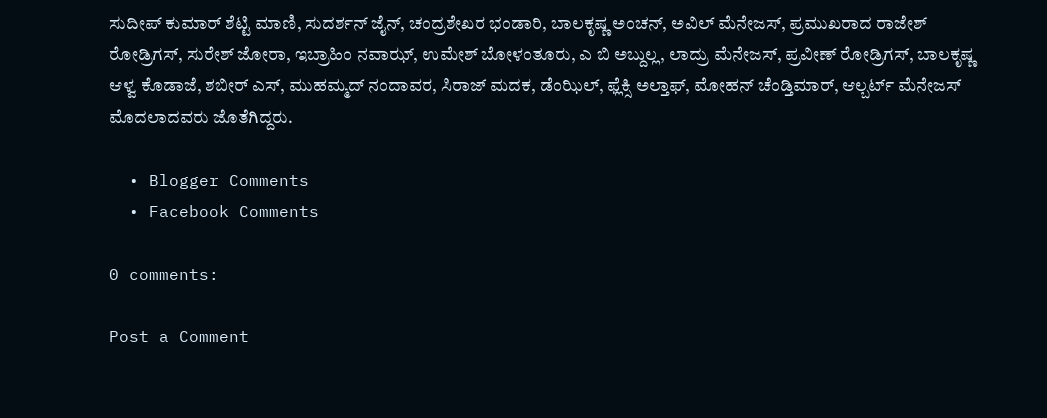ಸುದೀಪ್ ಕುಮಾರ್ ಶೆಟ್ಟಿ ಮಾಣಿ, ಸುದರ್ಶನ್ ಜೈನ್, ಚಂದ್ರಶೇಖರ ಭಂಡಾರಿ, ಬಾಲಕೃಷ್ಣ ಅಂಚನ್, ಅವಿಲ್ ಮೆನೇಜಸ್, ಪ್ರಮುಖರಾದ ರಾಜೇಶ್ ರೋಡ್ರಿಗಸ್, ಸುರೇಶ್ ಜೋರಾ, ಇಬ್ರಾಹಿಂ ನವಾಝ್, ಉಮೇಶ್ ಬೋಳಂತೂರು, ಎ ಬಿ ಅಬ್ದುಲ್ಲ, ಲಾದ್ರು ಮೆನೇಜಸ್, ಪ್ರವೀಣ್ ರೋಡ್ರಿಗಸ್, ಬಾಲಕೃಷ್ಣ ಆಳ್ವ ಕೊಡಾಜೆ, ಶಬೀರ್ ಎಸ್, ಮುಹಮ್ಮದ್ ನಂದಾವರ, ಸಿರಾಜ್ ಮದಕ, ಡೆಂಝಿಲ್, ಫ್ಲೆಕ್ಸಿ ಅಲ್ತಾಫ್, ಮೋಹನ್ ಚೆಂಡ್ತಿಮಾರ್, ಆಲ್ಬರ್ಟ್ ಮೆನೇಜಸ್ ಮೊದಲಾದವರು ಜೊತೆಗಿದ್ದರು.

  • Blogger Comments
  • Facebook Comments

0 comments:

Post a Comment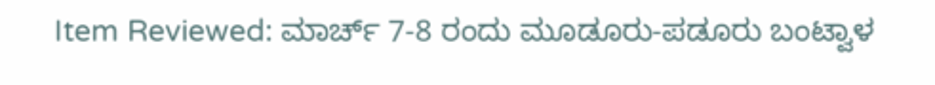Item Reviewed: ಮಾರ್ಚ್ 7-8 ರಂದು ಮೂಡೂರು-ಪಡೂರು ಬಂಟ್ವಾಳ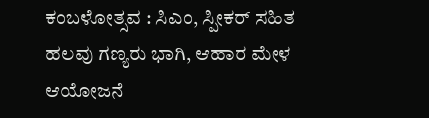ಕಂಬಳೋತ್ಸವ : ಸಿಎಂ, ಸ್ಪೀಕರ್ ಸಹಿತ ಹಲವು ಗಣ್ಯರು ಭಾಗಿ, ಆಹಾರ ಮೇಳ ಆಯೋಜನೆ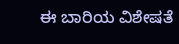ಈ ಬಾರಿಯ ವಿಶೇಷತೆ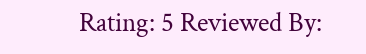Rating: 5 Reviewed By: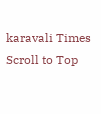karavali Times
Scroll to Top